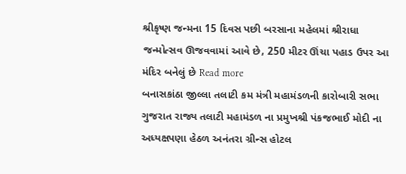શ્રીકૃષ્ણ જન્મના 15 દિવસ પછી બરસાના મહેલમાં શ્રીરાધા જન્મોત્સવ ઊજવવામાં આવે છે, 250 મીટર ઊંચા પહાડ ઉપર આ મંદિર બનેલું છે Read more
બનાસકાંઠા જીલ્લા તલાટી કમ મંત્રી મહામંડળની કારોબારી સભા ગુજરાત રાજ્ય તલાટી મહામંડળ ના પ્રમુખશ્રી પંકજભાઈ મોદી ના અધ્યક્ષપણા હેઠળ અનંતરા ગ્રીન્સ હોટલ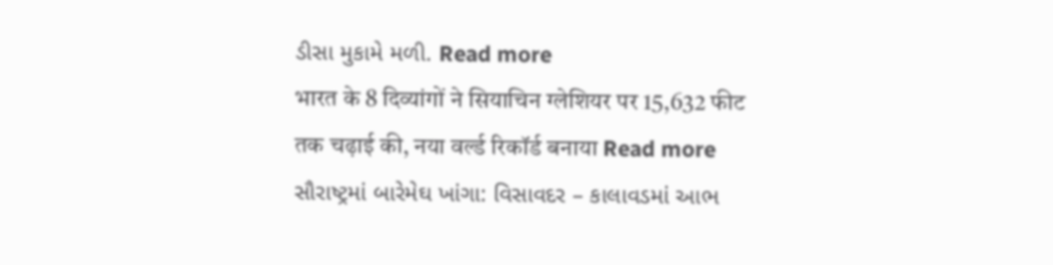ડીસા મુકામે મળી. Read more
भारत के 8 दिव्यांगों ने सियाचिन ग्लेशियर पर 15,632 फीट तक चढ़ाई की, नया वर्ल्ड रिकॉर्ड बनाया Read more
સૌરાષ્ટ્રમાં બારેમેઘ ખાંગા: વિસાવદર – કાલાવડમાં આભ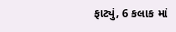ફાટ્યું, 6 કલાક માં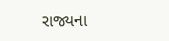રાજ્યના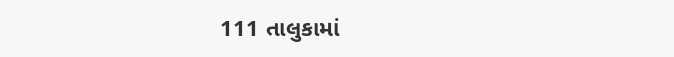111 તાલુકામાં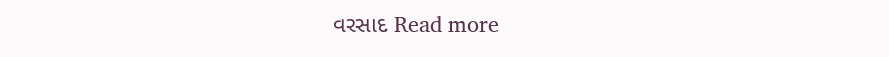વરસાદ Read more